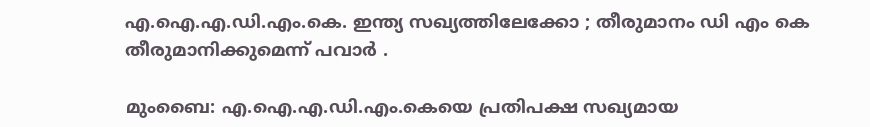എ.ഐ.എ.ഡി.എം.കെ. ഇന്ത്യ സഖ്യത്തിലേക്കോ ; തീരുമാനം ഡി എം കെ തീരുമാനിക്കുമെന്ന് പവാർ .

മുംബൈ: എ.ഐ.എ.ഡി.എം.കെയെ പ്രതിപക്ഷ സഖ്യമായ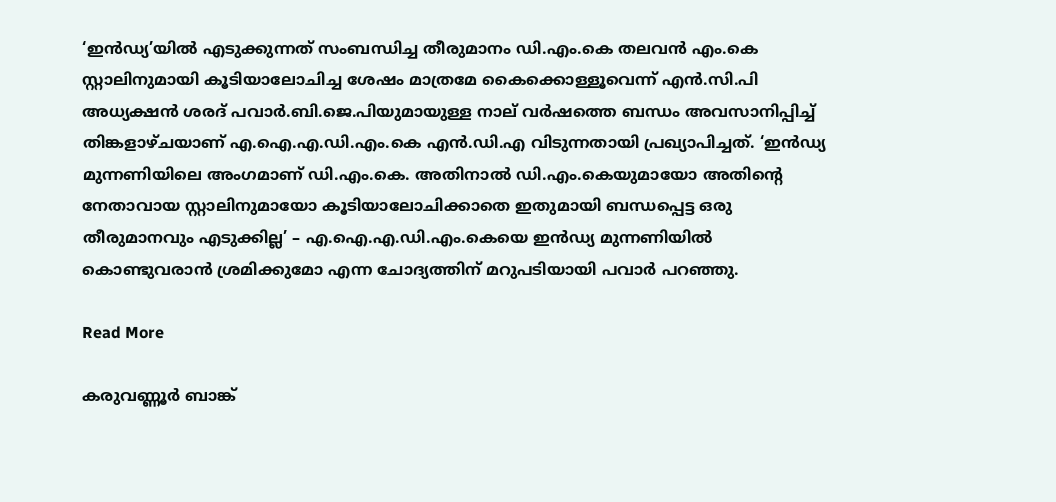‘ഇൻഡ്യ’യില്‍ എടുക്കുന്നത് സംബന്ധിച്ച തീരുമാനം ഡി.എം.കെ തലവൻ എം.കെ സ്റ്റാലിനുമായി കൂടിയാലോചിച്ച ശേഷം മാത്രമേ കൈക്കൊള്ളൂവെന്ന് എൻ.സി.പി അധ്യക്ഷൻ ശരദ് പവാര്‍.ബി.ജെ.പിയുമായുള്ള നാല് വര്‍ഷത്തെ ബന്ധം അവസാനിപ്പിച്ച്‌ തിങ്കളാഴ്ചയാണ് എ.ഐ.എ.ഡി.എം.കെ എൻ.ഡി.എ വിടുന്നതായി പ്രഖ്യാപിച്ചത്. ‘ഇൻഡ്യ മുന്നണിയിലെ അംഗമാണ് ഡി.എം.കെ. അതിനാല്‍ ഡി.എം.കെയുമായോ അതിന്റെ നേതാവായ സ്റ്റാലിനുമായോ കൂടിയാലോചിക്കാതെ ഇതുമായി ബന്ധപ്പെട്ട ഒരു തീരുമാനവും എടുക്കില്ല’ – എ.ഐ.എ.ഡി.എം.കെയെ ഇൻഡ്യ മുന്നണിയില്‍ കൊണ്ടുവരാൻ ശ്രമിക്കുമോ എന്ന ചോദ്യത്തിന് മറുപടിയായി പവാര്‍ പറഞ്ഞു.

Read More

കരുവണ്ണൂര്‍ ബാങ്ക്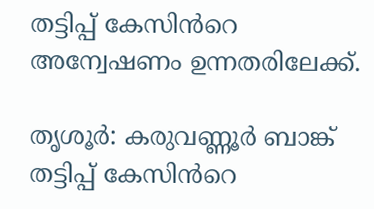തട്ടിപ്പ് കേസിൻറെ അന്വേഷണം ഉന്നതരിലേക്ക്.

തൃശൂര്‍: കരുവണ്ണൂര്‍ ബാങ്ക് തട്ടിപ്പ് കേസിൻറെ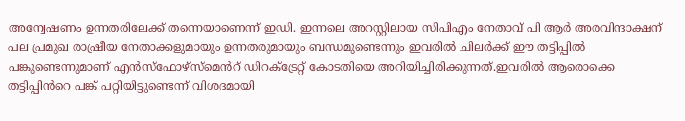അന്വേഷണം ഉന്നതരിലേക്ക് തന്നെയാണെന്ന് ഇഡി. ഇന്നലെ അറസ്റ്റിലായ സിപിഎം നേതാവ് പി ആര്‍ അരവിന്ദാക്ഷന് പല പ്രമുഖ രാഷ്രീയ നേതാക്കളുമായും ഉന്നതരുമായും ബന്ധമുണ്ടെന്നും ഇവരില്‍ ചിലര്‍ക്ക് ഈ തട്ടിപ്പില്‍ പങ്കുണ്ടെന്നുമാണ് എൻസ്ഫോഴ്സ്മെൻറ് ഡിറക്‌ട്രേറ്റ് കോടതിയെ അറിയിച്ചിരിക്കുന്നത്.ഇവരില്‍ ആരൊക്കെ തട്ടിപ്പിൻറെ പങ്ക് പറ്റിയിട്ടുണ്ടെന്ന് വിശദമായി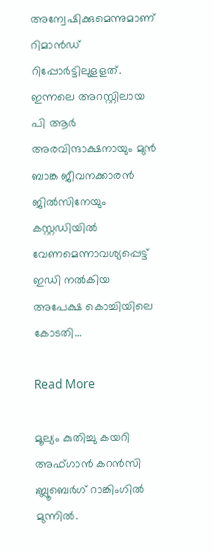അന്വേഷിക്കുമെന്നുമാണ് റിമാൻ‍ഡ് റിപ്പോ‍ര്‍ട്ടിലുളളത്. ഇന്നലെ അറസ്റ്റിലായ പി ആര്‍ അരവിന്ദാക്ഷനായും മുൻ ബാങ്ക ജീവനക്കാരൻ ജില്‍സിനേയും കസ്റ്റ‍ഡിയില്‍ വേണമെന്നാവശ്യപ്പെട്ട് ഇഡി നല്‍കിയ അപേക്ഷ കൊച്ചിയിലെ കോടതി…

Read More

മൂല്യം കുതിച്ചു കയറി അഫ്ഗാൻ കറൻസി ;ബ്ലൂബെര്‍ഗ് റാങ്കിംഗില്‍ മുന്നിൽ.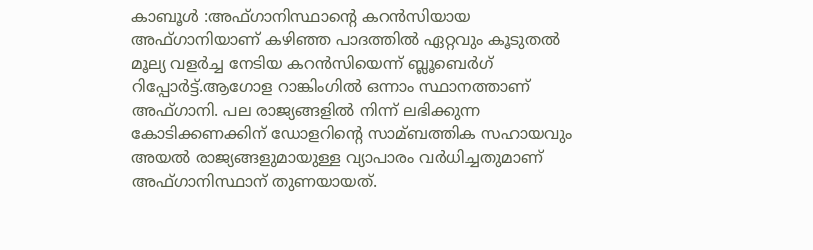കാബൂൾ :അഫ്ഗാനിസ്ഥാന്റെ കറന്‍സിയായ അഫ്ഗാനിയാണ് കഴിഞ്ഞ പാദത്തില്‍ ഏറ്റവും കൂടുതല്‍ മൂല്യ വളര്‍ച്ച നേടിയ കറന്‍സിയെന്ന് ബ്ലൂബെര്‍ഗ് റിപ്പോര്‍ട്ട്.ആഗോള റാങ്കിംഗില്‍ ഒന്നാം സ്ഥാനത്താണ് അഫ്ഗാനി. പല രാജ്യങ്ങളില്‍ നിന്ന് ലഭിക്കുന്ന കോടിക്കണക്കിന് ഡോളറിന്റെ സാമ്ബത്തിക സഹായവും അയല്‍ രാജ്യങ്ങളുമായുള്ള വ്യാപാരം വര്‍ധിച്ചതുമാണ്‌ അഫ്ഗാനിസ്ഥാന് തുണയായത്.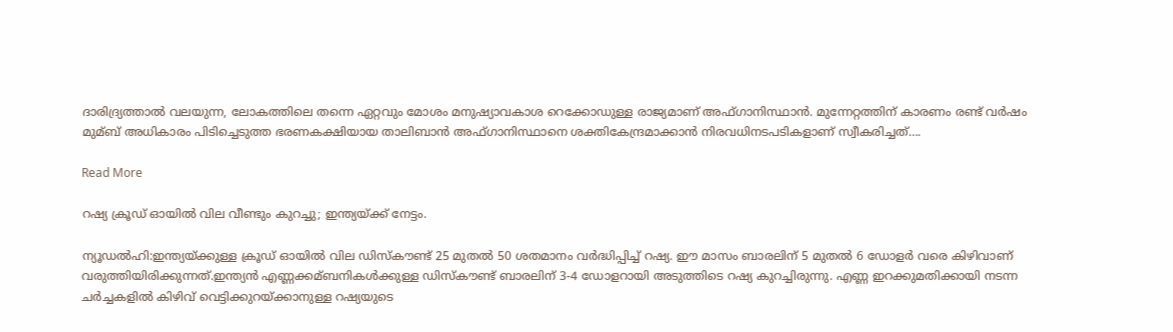ദാരിദ്ര്യത്താല്‍ വലയുന്ന, ലോകത്തിലെ തന്നെ ഏറ്റവും മോശം മനുഷ്യാവകാശ റെക്കോഡുള്ള രാജ്യമാണ് അഫ്ഗാനിസ്ഥാന്‍. മുന്നേറ്റത്തിന് കാരണം രണ്ട് വര്‍ഷം മുമ്ബ് അധികാരം പിടിച്ചെടുത്ത ഭരണകക്ഷിയായ താലിബാന്‍ അഫ്ഗാനിസ്ഥാനെ ശക്തികേന്ദ്രമാക്കാന്‍ നിരവധിനടപടികളാണ് സ്വീകരിച്ചത്….

Read More

റഷ്യ ക്രൂഡ് ഓയിൽ വില വീണ്ടും കുറച്ചു; ഇന്ത്യയ്ക്ക് നേട്ടം.

ന്യൂഡൽഹി:ഇന്ത്യയ്ക്കുള്ള ക്രൂഡ് ഓയില്‍ വില ഡിസ്‌കൗണ്ട് 25 മുതല്‍ 50 ശതമാനം വര്‍ദ്ധിപ്പിച്ച്‌ റഷ്യ. ഈ മാസം ബാരലിന് 5 മുതല്‍ 6 ഡോളര്‍ വരെ കിഴിവാണ് വരുത്തിയിരിക്കുന്നത്.ഇന്ത്യൻ എണ്ണക്കമ്ബനികള്‍ക്കുള്ള ഡിസ്‌കൗണ്ട് ബാരലിന് 3-4 ഡോളറായി അടുത്തിടെ റഷ്യ കുറച്ചിരുന്നു. എണ്ണ ഇറക്കുമതിക്കായി നടന്ന ചര്‍ച്ചകളില്‍ കിഴിവ് വെട്ടിക്കുറയ്ക്കാനുള്ള റഷ്യയുടെ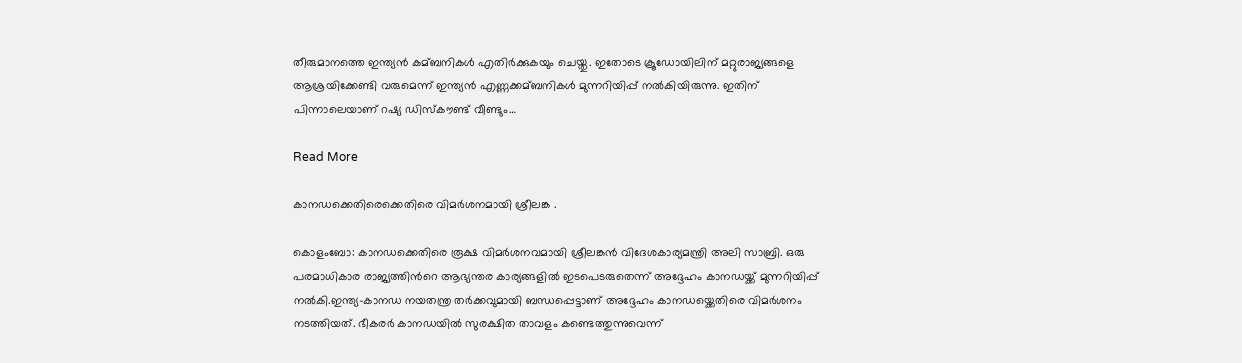തീരുമാനത്തെ ഇന്ത്യൻ കമ്ബനികള്‍ എതിര്‍ക്കുകയും ചെയ്തു. ഇതോടെ ക്രൂഡോയിലിന് മറ്റുരാജ്യങ്ങളെ ആശ്രയിക്കേണ്ടി വരുമെന്ന് ഇന്ത്യൻ എണ്ണക്കമ്ബനികള്‍ മുന്നറിയിപ്പ് നല്‍കിയിരുന്നു. ഇതിന് പിന്നാലെയാണ് റഷ്യ ഡിസ്‌കൗണ്ട് വീണ്ടും…

Read More

കാനഡക്കെതിരെക്കെതിരെ വിമർശനമായി ശ്രീലങ്ക .

കൊളംബോ: കാനഡക്കെതിരെ രൂക്ഷ വിമര്‍ശനവമായി ശ്രീലങ്കൻ വിദേശകാര്യമന്ത്രി അലി സാബ്രി. ഒരു പരമാധികാര രാജ്യത്തിന്‍റെ ആഭ്യന്തര കാര്യങ്ങളില്‍ ഇടപെടരുതെന്ന് അദ്ദേഹം കാനഡയ്ക്ക് മുന്നറിയിപ്പ് നല്‍കി.ഇന്ത്യ-കാനഡ നയതന്ത്ര തര്‍ക്കവുമായി ബന്ധപ്പെട്ടാണ് അദ്ദേഹം കാനഡയ്ക്കെതിരെ വിമര്‍ശനം നടത്തിയത്. ഭീകരര്‍ കാനഡയില്‍ സുരക്ഷിത താവളം കണ്ടെത്തുന്നുവെന്ന്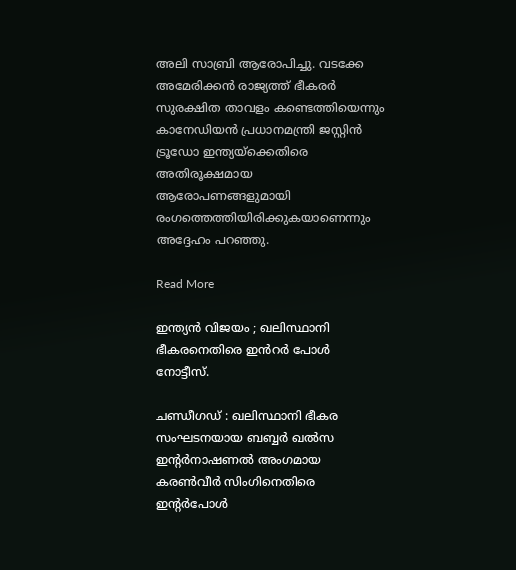അലി സാബ്രി ആരോപിച്ചു. വടക്കേ അമേരിക്കൻ രാജ്യത്ത് ഭീകരര്‍ സുരക്ഷിത താവളം കണ്ടെത്തിയെന്നും കാനേഡിയൻ പ്രധാനമന്ത്രി ജസ്റ്റിൻ ട്രൂഡോ ഇന്ത്യയ്ക്കെതിരെ അതിരൂക്ഷമായ ആരോപണങ്ങളുമായി രംഗത്തെത്തിയിരിക്കുകയാണെന്നും അദ്ദേഹം പറഞ്ഞു.

Read More

ഇന്ത്യൻ വിജയം ; ഖലിസ്ഥാനി ഭീകരനെതിരെ ഇൻറർ പോൾ നോട്ടീസ്.

ചണ്ഡീഗഡ് : ഖലിസ്ഥാനി ഭീകര സംഘടനയായ ബബ്ബര്‍ ഖല്‍സ ഇന്റര്‍നാഷണല്‍ അംഗമായ കരണ്‍വീര്‍ സിംഗിനെതിരെ ഇന്റര്‍പോള്‍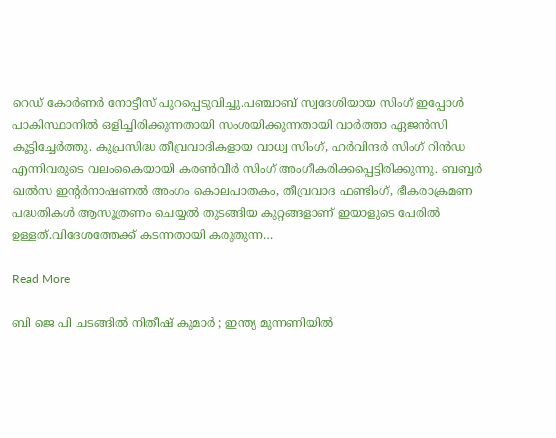റെഡ് കോര്‍ണര്‍ നോട്ടീസ് പുറപ്പെടുവിച്ചു.പഞ്ചാബ് സ്വദേശിയായ സിംഗ് ഇപ്പോൾ പാകിസ്ഥാനിൽ ഒളിച്ചിരിക്കുന്നതായി സംശയിക്കുന്നതായി വാർത്താ ഏജൻസി കൂട്ടിച്ചേർത്തു. കുപ്രസിദ്ധ തീവ്രവാദികളായ വാധ്വ സിംഗ്, ഹർവിന്ദർ സിംഗ് റിൻഡ എന്നിവരുടെ വലംകൈയായി കരൺവീർ സിംഗ് അംഗീകരിക്കപ്പെട്ടിരിക്കുന്നു. ബബ്ബർ ഖൽസ ഇന്റർനാഷണൽ അംഗം കൊലപാതകം, തീവ്രവാദ ഫണ്ടിംഗ്, ഭീകരാക്രമണ പദ്ധതികൾ ആസൂത്രണം ചെയ്യൽ തുടങ്ങിയ കുറ്റങ്ങളാണ് ഇയാളുടെ പേരിൽ ഉള്ളത്.വിദേശത്തേക്ക് കടന്നതായി കരുതുന്ന…

Read More

ബി ജെ പി ചടങ്ങിൽ നിതീഷ് കുമാർ ; ഇന്ത്യ മുന്നണിയിൽ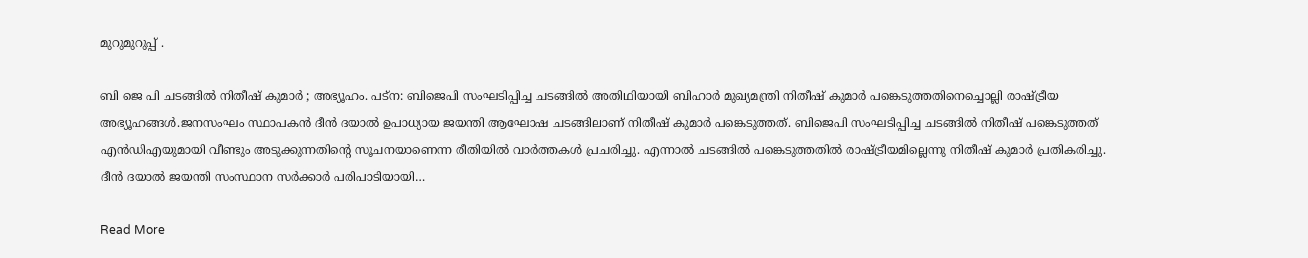മുറുമുറുപ്പ് .

ബി ജെ പി ചടങ്ങിൽ നിതീഷ് കുമാർ ; അഭ്യൂഹം. പട്‌ന: ബിജെപി സംഘടിപ്പിച്ച ചടങ്ങില്‍ അതിഥിയായി ബിഹാര്‍ മുഖ്യമന്ത്രി നിതീഷ് കുമാര്‍ പങ്കെടുത്തതിനെച്ചൊല്ലി രാഷ്ട്രീയ അഭ്യൂഹങ്ങള്‍.ജനസംഘം സ്ഥാപകൻ ദീൻ ദയാല്‍ ഉപാധ്യായ ജയന്തി ആഘോഷ ചടങ്ങിലാണ് നിതീഷ് കുമാര്‍ പങ്കെടുത്തത്. ബിജെപി സംഘടിപ്പിച്ച ചടങ്ങില്‍ നിതീഷ് പങ്കെടുത്തത് എൻഡിഎയുമായി വീണ്ടും അടുക്കുന്നതിന്റെ സൂചനയാണെന്ന രീതിയില്‍ വാര്‍ത്തകള്‍ പ്രചരിച്ചു. എന്നാല്‍ ചടങ്ങില്‍ പങ്കെടുത്തതില്‍ രാഷ്ട്രീയമില്ലെന്നു നിതീഷ് കുമാര്‍ പ്രതികരിച്ചു. ദീൻ ദയാല്‍ ജയന്തി സംസ്ഥാന സര്‍ക്കാര്‍ പരിപാടിയായി…

Read More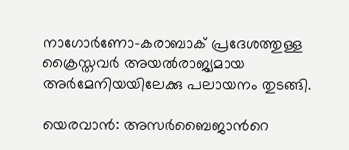നാഗോര്‍ണോ-കരാബാക് പ്രദേശത്തുള്ള  ക്രൈസ്തവര്‍ അയല്‍രാജ്യമായ അര്‍മേനിയയിലേക്കു പലായനം തുടങ്ങി.

യെരവാൻ: അസര്‍ബൈജാന്‍റെ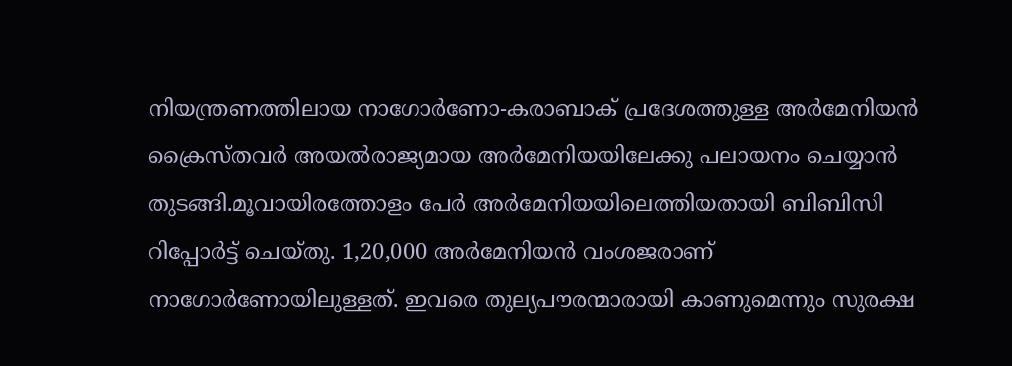നിയന്ത്രണത്തിലായ നാഗോര്‍ണോ-കരാബാക് പ്രദേശത്തുള്ള അര്‍മേനിയൻ ക്രൈസ്തവര്‍ അയല്‍രാജ്യമായ അര്‍മേനിയയിലേക്കു പലായനം ചെയ്യാൻ തുടങ്ങി.മൂവായിരത്തോളം പേര്‍ അര്‍മേനിയയിലെത്തിയതായി ബിബിസി റിപ്പോര്‍ട്ട് ചെയ്തു. 1,20,000 അര്‍മേനിയൻ വംശജരാണ് നാഗോര്‍ണോയിലുള്ളത്. ഇവരെ തുല്യപൗരന്മാരായി കാണുമെന്നും സുരക്ഷ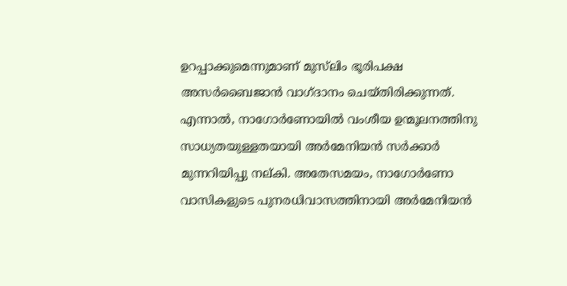ഉറപ്പാക്കുമെന്നുമാണ് മുസ്‌ലിം ഭൂരിപക്ഷ അസര്‍ബൈജാൻ വാഗ്ദാനം ചെയ്തിരിക്കുന്നത്. എന്നാല്‍, നാഗോര്‍ണോയില്‍ വംശീയ ഉന്മൂലനത്തിനു സാധ്യതയുള്ളതയായി അര്‍മേനിയൻ സര്‍ക്കാര്‍ മുന്നറിയിപ്പു നല്കി. അതേസമയം, നാഗോര്‍ണോ വാസികളുടെ പുനരധിവാസത്തിനായി അര്‍മേനിയൻ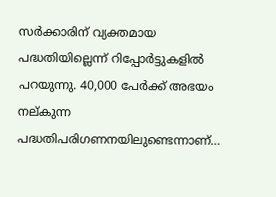സര്‍ക്കാരിന് വ്യക്തമായ പദ്ധതിയില്ലെന്ന് റിപ്പോര്‍ട്ടുകളില്‍ പറയുന്നു. 40,000 പേര്‍ക്ക് അഭയം നല്കുന്ന പദ്ധതിപരിഗണനയിലുണ്ടെന്നാണ്…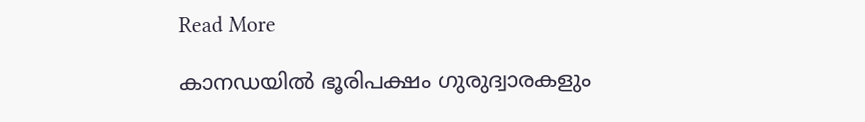Read More

കാനഡയിൽ ഭൂരിപക്ഷം ഗുരുദ്വാരകളും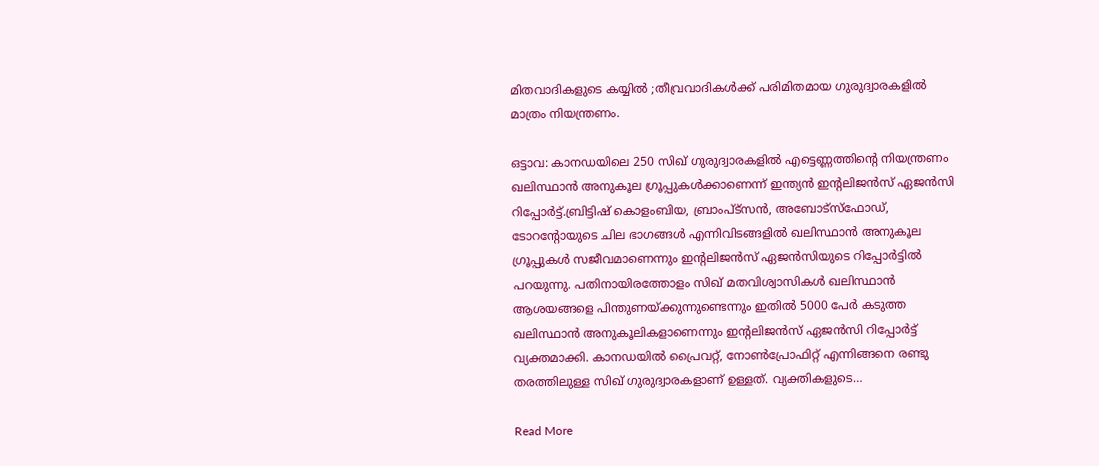മിതവാദികളുടെ കയ്യിൽ ;തീവ്രവാദികൾക്ക് പരിമിതമായ ഗുരുദ്വാരകളിൽ മാത്രം നിയന്ത്രണം.

ഒട്ടാവ: കാനഡയിലെ 250 സിഖ് ഗുരുദ്വാരകളില്‍ എട്ടെണ്ണത്തിന്റെ നിയന്ത്രണം ഖലിസ്ഥാൻ അനുകൂല ഗ്രൂപ്പുകള്‍ക്കാണെന്ന് ഇന്ത്യൻ ഇന്റലിജൻസ് ഏജൻസി റിപ്പോര്‍ട്ട്.ബ്രിട്ടിഷ് കൊളംബിയ, ബ്രാംപ്ട്സൻ, അബോട്സ്ഫോഡ്, ടോറന്റോയുടെ ചില ഭാഗങ്ങള്‍ എന്നിവിടങ്ങളില്‍ ഖലിസ്ഥാൻ അനുകൂല ഗ്രൂപ്പുകള്‍ സജീവമാണെന്നും ഇന്റലിജൻസ് ഏജൻസിയുടെ റിപ്പോര്‍ട്ടില്‍ പറയുന്നു. പതിനായിരത്തോളം സിഖ് മതവിശ്വാസികള്‍ ഖലിസ്ഥാൻ ആശയങ്ങളെ പിന്തുണയ്ക്കുന്നുണ്ടെന്നും ഇതില്‍ 5000 പേര്‍ കടുത്ത ഖലിസ്ഥാൻ അനുകൂലികളാണെന്നും ഇന്റലിജൻസ് ഏജൻസി റിപ്പോര്‍ട്ട് വ്യക്തമാക്കി. കാനഡയില്‍ പ്രൈവറ്റ്, നോണ്‍പ്രോഫിറ്റ് എന്നിങ്ങനെ രണ്ടു തരത്തിലുള്ള സിഖ് ഗുരുദ്വാരകളാണ് ഉള്ളത്. വ്യക്തികളുടെ…

Read More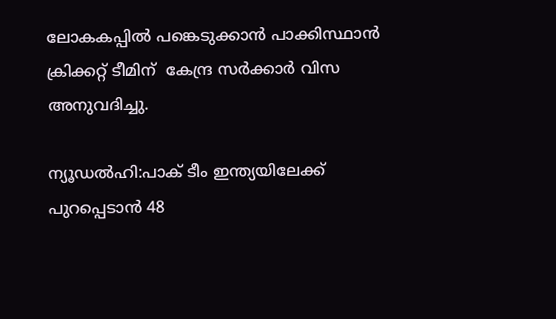ലോകകപ്പില്‍ പങ്കെടുക്കാന്‍ പാക്കിസ്ഥാന്‍ ക്രിക്കറ്റ് ടീമിന്  കേന്ദ്ര സര്‍ക്കാര്‍ വിസ അനുവദിച്ചു.

ന്യൂഡൽഹി:പാക് ടീം ഇന്ത്യയിലേക്ക് പുറപ്പെടാന്‍ 48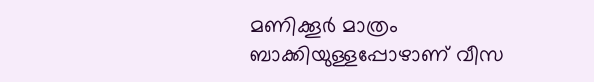മണിക്കൂര്‍ മാത്രം ബാക്കിയുള്ളപ്പോഴാണ് വീസ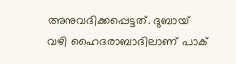അനുവദിക്കപ്പെട്ടത്. ദുബായ് വഴി ഹൈദരാബാദിലാണ് പാക്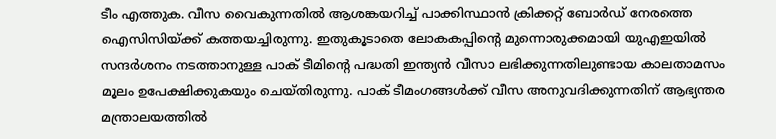ടീം എത്തുക. വീസ വൈകുന്നതില്‍ ആശങ്കയറിച്ച്‌ പാക്കിസ്ഥാന്‍ ക്രിക്കറ്റ് ബോര്‍ഡ് നേരത്തെ ഐസിസിയ്ക്ക് കത്തയച്ചിരുന്നു. ഇതുകൂടാതെ ലോകകപ്പിന്‍റെ മുന്നൊരുക്കമായി യുഎഇയില്‍ സന്ദര്‍ശനം നടത്താനുള്ള പാക് ടീമിന്‍റെ പദ്ധതി ഇന്ത്യന്‍ വീസാ ലഭിക്കുന്നതിലുണ്ടായ കാലതാമസം മൂലം ഉപേക്ഷിക്കുകയും ചെയ്തിരുന്നു. പാക് ടീമംഗങ്ങള്‍ക്ക് വീസ അനുവദിക്കുന്നതിന് ആഭ്യന്തര മന്ത്രാലയത്തില്‍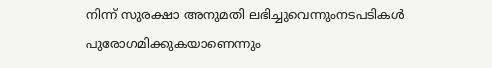നിന്ന് സുരക്ഷാ അനുമതി ലഭിച്ചുവെന്നുംനടപടികള്‍ പുരോഗമിക്കുകയാണെന്നും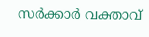സര്‍ക്കാര്‍ വക്താവ്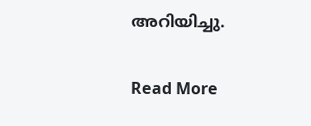അറിയിച്ചു.

Read More